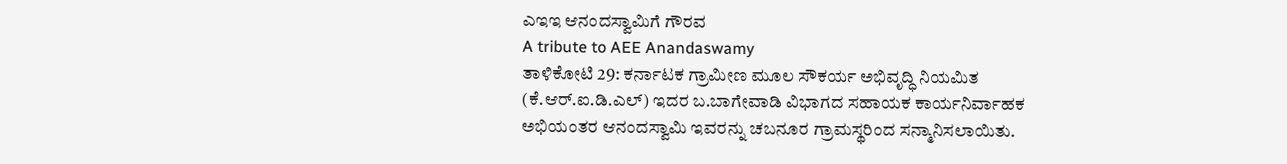ಎಇಇ ಆನಂದಸ್ವಾಮಿಗೆ ಗೌರವ
A tribute to AEE Anandaswamy
ತಾಳಿಕೋಟಿ 29: ಕರ್ನಾಟಕ ಗ್ರಾಮೀಣ ಮೂಲ ಸೌಕರ್ಯ ಅಭಿವೃದ್ಧಿ ನಿಯಮಿತ (ಕೆ.ಆರ್.ಐ.ಡಿ.ಎಲ್) ಇದರ ಬ.ಬಾಗೇವಾಡಿ ವಿಭಾಗದ ಸಹಾಯಕ ಕಾರ್ಯನಿರ್ವಾಹಕ ಅಭಿಯಂತರ ಆನಂದಸ್ವಾಮಿ ಇವರನ್ನು ಚಬನೂರ ಗ್ರಾಮಸ್ಥರಿಂದ ಸನ್ಮಾನಿಸಲಾಯಿತು.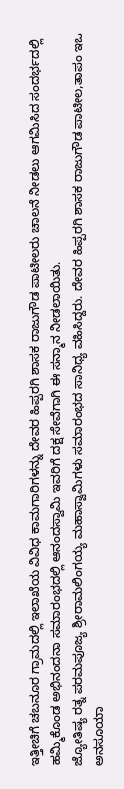ಇತ್ತೀಚಿಗೆ ಚಬನೂರ ಗ್ರಾಮದಲ್ಲಿ ಇಲಾಖೆಯ ವಿವಿಧ ಕಾಮಗಾರಿಗಳನ್ನು ದೇವರ ಹಿಪ್ಪರಗಿ ಶಾಸಕ ರಾಜುಗೌಡ ಪಾಟೀಲರು ಚಾಲನೆ ನೀಡಲು ಆಗಮಿಸಿದ ಸಂದರ್ಭದಲ್ಲಿ ಹಮ್ಮಿಕೊಂಡ ಅಭಿನಂದನಾ ಸಮಾರಂಭದಲ್ಲಿ ಆನಂದಸ್ವಾಮಿ ಇವರಿಗೆ ದಕ್ಷ ಸೇವೆಗಾಗಿ ಈ ಸನ್ಮಾನ ನೀಡಲಾಯಿತು.
ಜ್ಯೋತಿಷ್ಯ ರತ್ನ ಪರಮಪೂಜ್ಯ ಶ್ರೀರಾಮಲಿಂಗಯ್ಯ ಮಹಾಸ್ವಾಮಿಗಳು ಸಮಾರಂಭದ ಸಾನಿಧ್ಯ ವಹಿಸಿದ್ದರು. ದೇವರ ಹಿಪ್ಪರಗಿ ಶಾಸಕ ರಾಜುಗೌಡ ಪಾಟೀಲ,ತಾಪಂ ಇಒ ಅನಸೂಯಾ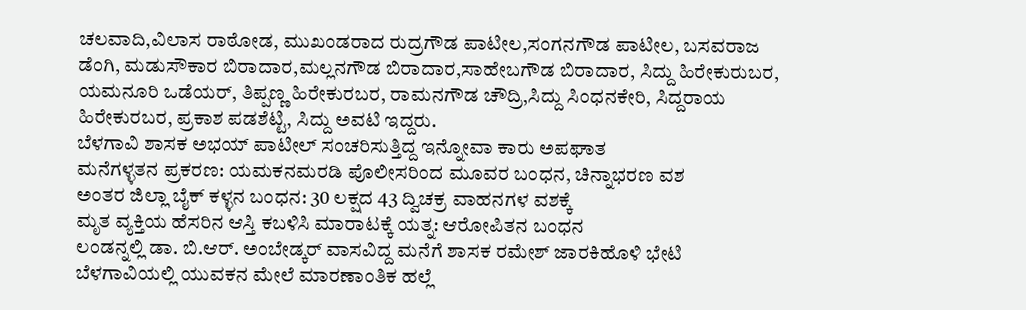ಚಲವಾದಿ,ವಿಲಾಸ ರಾಠೋಡ, ಮುಖಂಡರಾದ ರುದ್ರಗೌಡ ಪಾಟೀಲ,ಸಂಗನಗೌಡ ಪಾಟೀಲ, ಬಸವರಾಜ ಡೆಂಗಿ, ಮಡುಸೌಕಾರ ಬಿರಾದಾರ,ಮಲ್ಲನಗೌಡ ಬಿರಾದಾರ,ಸಾಹೇಬಗೌಡ ಬಿರಾದಾರ, ಸಿದ್ದು ಹಿರೇಕುರುಬರ, ಯಮನೂರಿ ಒಡೆಯರ್, ತಿಪ್ಪಣ್ಣ ಹಿರೇಕುರಬರ, ರಾಮನಗೌಡ ಚೌದ್ರಿ,ಸಿದ್ದು ಸಿಂಧನಕೇರಿ, ಸಿದ್ದರಾಯ ಹಿರೇಕುರಬರ, ಪ್ರಕಾಶ ಪಡಶೆಟ್ಟಿ, ಸಿದ್ದು ಅವಟಿ ಇದ್ದರು.
ಬೆಳಗಾವಿ ಶಾಸಕ ಅಭಯ್ ಪಾಟೀಲ್ ಸಂಚರಿಸುತ್ತಿದ್ದ ಇನ್ನೋವಾ ಕಾರು ಅಪಘಾತ
ಮನೆಗಳ್ಳತನ ಪ್ರಕರಣ: ಯಮಕನಮರಡಿ ಪೊಲೀಸರಿಂದ ಮೂವರ ಬಂಧನ, ಚಿನ್ನಾಭರಣ ವಶ
ಅಂತರ ಜಿಲ್ಲಾ ಬೈಕ್ ಕಳ್ಳನ ಬಂಧನ: 30 ಲಕ್ಷದ 43 ದ್ವಿಚಕ್ರ ವಾಹನಗಳ ವಶಕ್ಕೆ
ಮೃತ ವ್ಯಕ್ತಿಯ ಹೆಸರಿನ ಆಸ್ತಿ ಕಬಳಿಸಿ ಮಾರಾಟಕ್ಕೆ ಯತ್ನ: ಆರೋಪಿತನ ಬಂಧನ
ಲಂಡನ್ನಲ್ಲಿ ಡಾ. ಬಿ.ಆರ್. ಅಂಬೇಡ್ಕರ್ ವಾಸವಿದ್ದ ಮನೆಗೆ ಶಾಸಕ ರಮೇಶ್ ಜಾರಕಿಹೊಳಿ ಭೇಟಿ
ಬೆಳಗಾವಿಯಲ್ಲಿ ಯುವಕನ ಮೇಲೆ ಮಾರಣಾಂತಿಕ ಹಲ್ಲೆ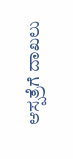ಆಸ್ಪತ್ರೆಗೆ ದಾಖಲು